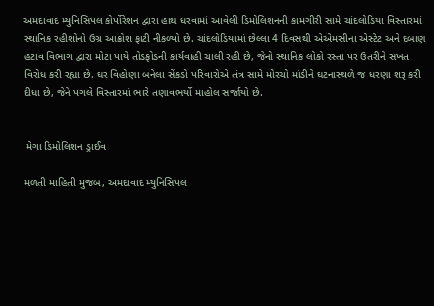અમદાવાદ મ્યુનિસિપલ કોર્પોરેશન દ્વારા હાથ ધરવામાં આવેલી ડિમોલિશનની કામગીરી સામે ચાંદલોડિયા વિસ્તારમાં સ્થાનિક રહીશોનો ઉગ્ર આક્રોશ ફાટી નીકળ્યો છે. ચાંદલોડિયામાં છેલ્લા 4 દિવસથી એએમસીના એસ્ટેટ અને દબાણ હટાવ વિભાગ દ્વારા મોટા પાયે તોડફોડની કાર્યવાહી ચાલી રહી છે, જેનો સ્થાનિક લોકો રસ્તા પર ઉતરીને સખત વિરોધ કરી રહ્યા છે. ઘર વિહોણા બનેલા સેંકડો પરિવારોએ તંત્ર સામે મોરચો માંડીને ઘટનાસ્થળે જ ધરણા શરૂ કરી દીધા છે, જેને પગલે વિસ્તારમાં ભારે તણાવભર્યો માહોલ સર્જાયો છે.


 મેગા ડિમોલિશન ડ્રાઈવ

મળતી માહિતી મુજબ, અમદાવાદ મ્યુનિસિપલ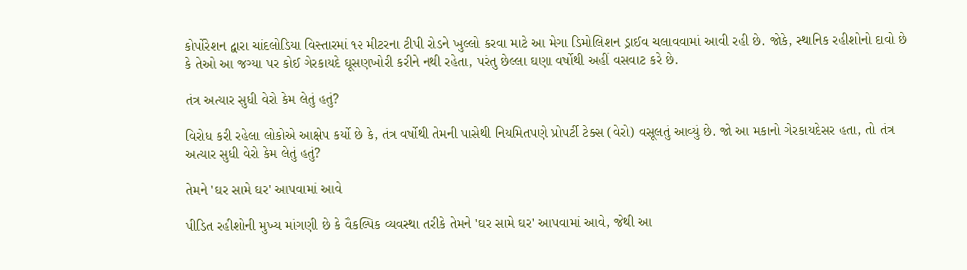કોર્પોરેશન દ્વારા ચાંદલોડિયા વિસ્તારમાં ૧૨ મીટરના ટીપી રોડને ખુલ્લો કરવા માટે આ મેગા ડિમોલિશન ડ્રાઈવ ચલાવવામાં આવી રહી છે. જોકે, સ્થાનિક રહીશોનો દાવો છે કે તેઓ આ જગ્યા પર કોઈ ગેરકાયદે ઘૂસણખોરી કરીને નથી રહેતા, પરંતુ છેલ્લા ઘણા વર્ષોથી અહીં વસવાટ કરે છે.

તંત્ર અત્યાર સુધી વેરો કેમ લેતું હતું?

વિરોધ કરી રહેલા લોકોએ આક્ષેપ કર્યો છે કે, તંત્ર વર્ષોથી તેમની પાસેથી નિયમિતપણે પ્રોપર્ટી ટેક્સ (વેરો) વસૂલતું આવ્યું છે. જો આ મકાનો ગેરકાયદેસર હતા, તો તંત્ર અત્યાર સુધી વેરો કેમ લેતું હતું?

તેમને 'ઘર સામે ઘર' આપવામાં આવે

પીડિત રહીશોની મુખ્ય માંગણી છે કે વૈકલ્પિક વ્યવસ્થા તરીકે તેમને 'ઘર સામે ઘર' આપવામાં આવે, જેથી આ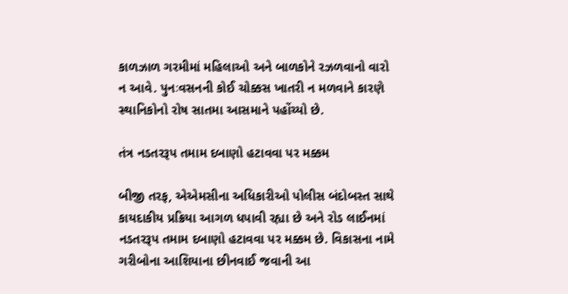કાળઝાળ ગરમીમાં મહિલાઓ અને બાળકોને રઝળવાનો વારો ન આવે. પુનઃવસનની કોઈ ચોક્કસ ખાતરી ન મળવાને કારણે સ્થાનિકોનો રોષ સાતમા આસમાને પહોંચ્યો છે.

તંત્ર નડતરરૂપ તમામ દબાણો હટાવવા પર મક્કમ

બીજી તરફ, એએમસીના અધિકારીઓ પોલીસ બંદોબસ્ત સાથે કાયદાકીય પ્રક્રિયા આગળ ધપાવી રહ્યા છે અને રોડ લાઈનમાં નડતરરૂપ તમામ દબાણો હટાવવા પર મક્કમ છે. વિકાસના નામે ગરીબોના આશિયાના છીનવાઈ જવાની આ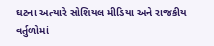ઘટના અત્યારે સોશિયલ મીડિયા અને રાજકીય વર્તુળોમાં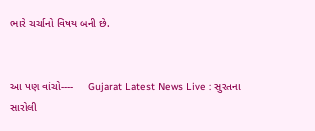ભારે ચર્ચાનો વિષય બની છે.


આ પણ વાંચો----     Gujarat Latest News Live : સુરતના સારોલી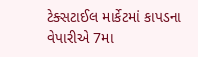ટેક્સટાઈલ માર્કેટમાં કાપડના વેપારીએ 7મા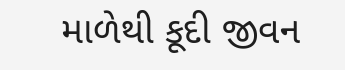માળેથી કૂદી જીવન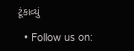ટૂંકાવ્યું

  • Follow us on: